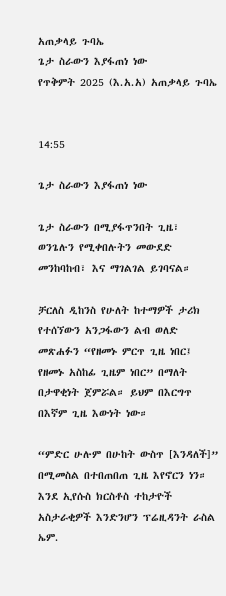አጠቃላይ ጉባኤ
ጌታ ስራውን እያፋጠነ ነው
የጥቅምት 2025 (እ.አ.አ) አጠቃላይ ጉባኤ


14:55

ጌታ ስራውን እያፋጠነ ነው

ጌታ ስራውን በሚያፋጥንበት ጊዜ፣ ወንጌሉን የሚቀበሉትን መውደድ መንከባከብ፣ እና ማገልገል ይገባናል።

ቻርለስ ዲከንስ የሁለት ከተማዎች ታሪክ የተሰኘውን አንጋፋውን ልብ ወለድ መጽሐፉን “የዘመኑ ምርጥ ጊዜ ነበር፤ የዘመኑ አስከፊ ጊዜም ነበር” በማለት በታዋቂነት ጀምሯል። ይህም በእርግጥ በእኛም ጊዜ እውነት ነው።

“ምድር ሁሉም በሁከት ውስጥ [እንዳለች]” በሚመስል በተበጠበጠ ጊዜ እየኖርን ነን። እንደ ኢየሱስ ክርስቶስ ተከታዮች አስታራቂዎች እንድንሆን ፕሬዚዳንት ራስል ኤም.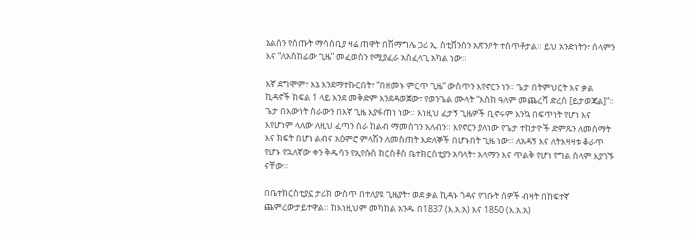ኔልሰን የሰጡት ማሳሰቢያ ዛሬ ጠዋት በሽማግሌ ጋሪ ኢ. ስቲቨንሰን አጽንዖት ተሰጥቶታል። ይህ አንድነትን፣ ሰላምን እና “ለአስከፊው ጊዜ” መፈወስን የሚያፈራ አስፈላጊ አካል ነው።

እኛ ደግሞም፣ እኔ እንደማተኩርበት፣ “በዘመኑ ምርጥ ጊዜ” ውስጥን እየኖርን ነን። ጌታ በትምህርት እና ቃል ኪዳኖች ክፍል 1 ላይ እንደ መቅድም እንደዳወጀው፣ የወንጌል ሙላት “እስከ ዓለም መጨረሻ ድረስ [ይታወጃል]”። ጌታ በእውነት ስራውን በእኛ ጊዜ እያፋጠነ ነው። እነዚህ ፈታኝ ጊዜዎች ቢኖሩም እንኳ በፍጥነት የሆነ እና እየሆነም ላለው ለዚህ ፈጣን ስራ ከልብ ማመስገን አለብን። እየኖርን ያለነው የጌታ ተከታዮች ድምጹን ለመስማት እና ክፍት በሆነ ልብና አዕምሮ ምላሽን ለመስጠት እድለኞች በሆኑበት ጊዜ ነው። ለአዳኝ እና ለትእዛዛቱ ቆራጥ የሆኑ የኋለኛው ቀን ቅዱሳን የኢየሱስ ክርስቶስ ቤተክርስቲያን አባላት፣ አላማን እና ጥልቅ የሆነ የግል ሰላም እያገኙ ናቸው።

በቤተክርስቲያኗ ታሪክ ውስጥ በተለያዩ ጊዜያት፣ ወደ ቃል ኪዳኑ ጎዳና የገቡት ሰዎች ብዛት በከፍተኛ ጨምረውታይተዋል። ከእነዚህም መካከል አንዱ በ1837 (እ.አ.አ) እና 1850 (እ.አ.አ)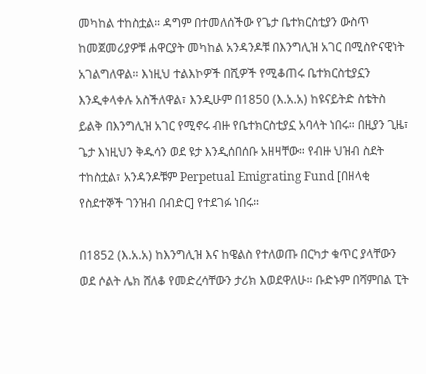መካከል ተከስቷል። ዳግም በተመለሰችው የጌታ ቤተክርስቲያን ውስጥ ከመጀመሪያዎቹ ሐዋርያት መካከል አንዳንዶቹ በእንግሊዝ አገር በሚስዮናዊነት አገልግለዋል። እነዚህ ተልእኮዎች በሺዎች የሚቆጠሩ ቤተክርስቲያኗን እንዲቀላቀሉ አስችለዋል፣ እንዲሁም በ1850 (እ.አ.አ) ከዩናይትድ ስቴትስ ይልቅ በእንግሊዝ አገር የሚኖሩ ብዙ የቤተክርስቲያኗ አባላት ነበሩ። በዚያን ጊዜ፣ ጌታ እነዚህን ቅዱሳን ወደ ዩታ እንዲሰበሰቡ አዘዛቸው። የብዙ ህዝብ ስደት ተከስቷል፣ አንዳንዶቹም Perpetual Emigrating Fund [በዘላቂ የስደተኞች ገንዝብ በብድር] የተደገፉ ነበሩ።

በ1852 (እ.አ.አ) ከእንግሊዝ እና ከዌልስ የተለወጡ በርካታ ቁጥር ያላቸውን ወደ ሶልት ሌክ ሸለቆ የመድረሳቸውን ታሪክ እወደዋለሁ። ቡድኑም በሻምበል ፒት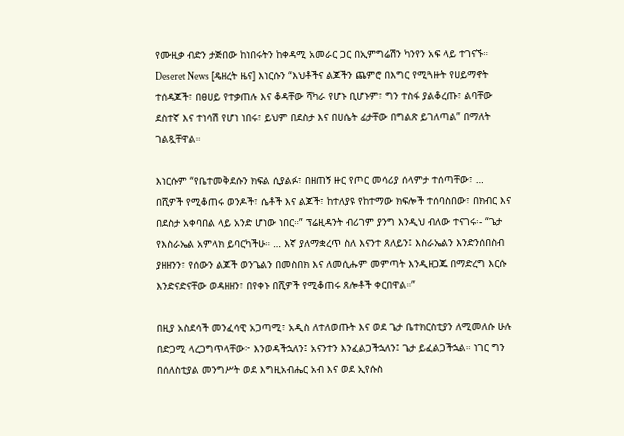የሙዚቃ ብድን ታጅበው ከነበሩትን ከቀዳሚ አመራር ጋር በኢምግሬሽን ካንየን አፍ ላይ ተገናኙ። Deseret News [ዴዘረት ዜና] እነርሱን “እህቶችና ልጆችን ጨምሮ በእግር የሚጓዙት የሀይማኖት ተሰዳጆች፣ በፀሀይ የተቃጠሉ እና ቆዳቸው ሻካራ የሆኑ ቢሆኑም፣ ግን ተስፋ ያልቆረጡ፣ ልባቸው ደስተኛ እና ተነሳሽ የሆነ ነበሩ፣ ይህም በደስታ እና በሀሴት ፊታቸው በግልጽ ይገለጣል” በማለት ገልጿቸዋል።

እነርሱም “የቤተመቅደሱን ክፍል ሲያልፉ፣ በዘጠኝ ዙር የጦር መሳሪያ ሰላምታ ተሰጣቸው፣ … በሺዎች የሚቆጠሩ ወንዶች፣ ሴቶች እና ልጆች፣ ከተለያዩ የከተማው ክፍሎች ተሰባስበው፣ በክብር እና በደስታ አቀባበል ላይ አንድ ሆነው ነበር።” ፕሬዚዳንት ብሪገም ያንግ እንዲህ ብለው ተናገሩ፡- “ጌታ የእስራኤል አምላክ ይባርካችሁ። … እኛ ያለማቋረጥ ስለ እናንተ ጸለይን፤ እስራኤልን እንድንሰበስብ ያዘዘንን፣ የሰውን ልጆች ወንጌልን በመስበክ እና ለመሲሑም መምጣት እንዲዘጋጁ በማድረግ እርሱ እንድናድናቸው ወዳዘዘን፣ በየቀኑ በሺዎች የሚቆጠሩ ጸሎቶች ቀርበዋል።”

በዚያ አስደሳች መንፈሳዊ አጋጣሚ፣ አዲስ ለተለወጡት እና ወደ ጌታ ቤተክርስቲያን ለሚመለሱ ሁሉ በድጋሚ ላረጋግጥላቸው፦ እንወዳችኋለን፤ አናንተን እንፈልጋችኋለን፤ ጌታ ይፈልጋችኋል። ነገር ግን በሰለስቲያል መንግሥት ወደ እግዚአብሔር አብ እና ወደ ኢየሱስ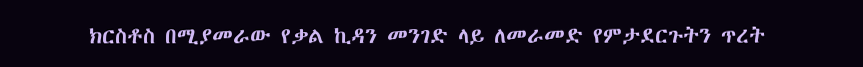ክርስቶስ በሚያመራው የቃል ኪዳን መንገድ ላይ ለመራመድ የምታደርጉትን ጥረት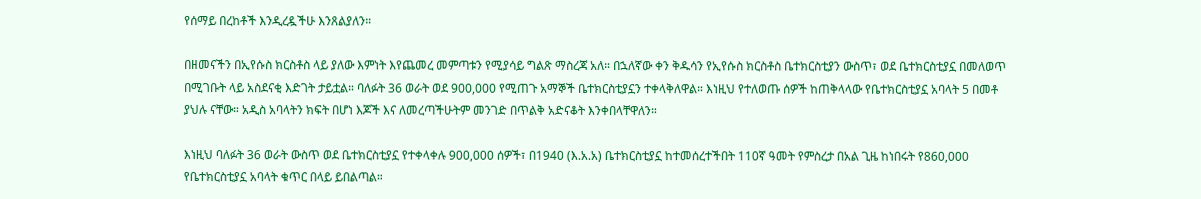የሰማይ በረከቶች እንዲረዷችሁ እንጸልያለን።

በዘመናችን በኢየሱስ ክርስቶስ ላይ ያለው እምነት እየጨመረ መምጣቱን የሚያሳይ ግልጽ ማስረጃ አለ። በኋለኛው ቀን ቅዱሳን የኢየሱስ ክርስቶስ ቤተክርስቲያን ውስጥ፣ ወደ ቤተክርስቲያኗ በመለወጥ በሚገቡት ላይ አስደናቂ እድገት ታይቷል። ባለፉት 36 ወራት ወደ 900,000 የሚጠጉ አማኞች ቤተክርስቲያኗን ተቀላቅለዋል። እነዚህ የተለወጡ ሰዎች ከጠቅላላው የቤተክርስቲያኗ አባላት 5 በመቶ ያህሉ ናቸው። አዲስ አባላትን ክፍት በሆነ እጆች እና ለመረጣችሁትም መንገድ በጥልቅ አድናቆት እንቀበላቸዋለን።

እነዚህ ባለፉት 36 ወራት ውስጥ ወደ ቤተክርስቲያኗ የተቀላቀሉ 900,000 ሰዎች፣ በ1940 (እ.አ.አ) ቤተክርስቲያኗ ከተመሰረተችበት 110ኛ ዓመት የምስረታ በአል ጊዜ ከነበሩት የ860,000 የቤተክርስቲያኗ አባላት ቁጥር በላይ ይበልጣል።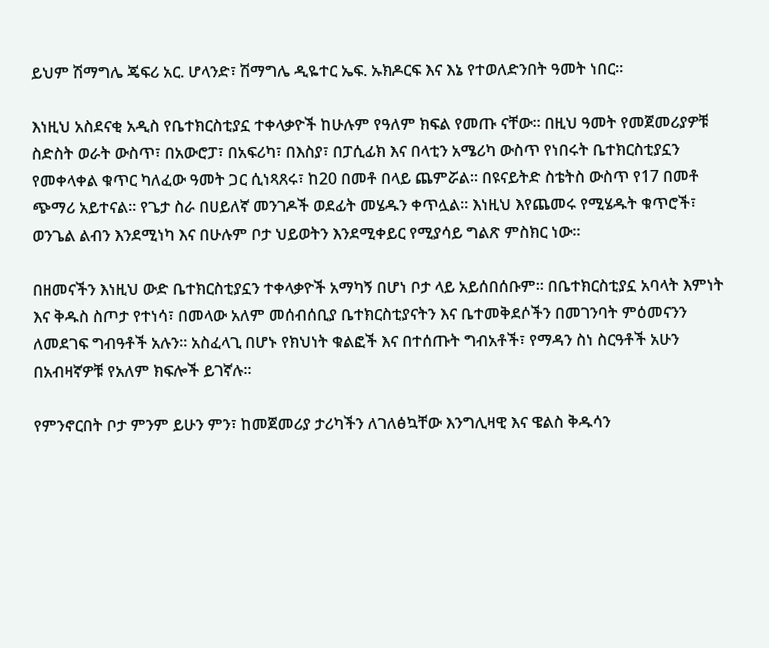ይህም ሽማግሌ ጄፍሪ አር. ሆላንድ፣ ሽማግሌ ዲዬተር ኤፍ. ኡክዶርፍ እና እኔ የተወለድንበት ዓመት ነበር።

እነዚህ አስደናቂ አዲስ የቤተክርስቲያኗ ተቀላቃዮች ከሁሉም የዓለም ክፍል የመጡ ናቸው። በዚህ ዓመት የመጀመሪያዎቹ ስድስት ወራት ውስጥ፣ በአውሮፓ፣ በአፍሪካ፣ በእስያ፣ በፓሲፊክ እና በላቲን አሜሪካ ውስጥ የነበሩት ቤተክርስቲያኗን የመቀላቀል ቁጥር ካለፈው ዓመት ጋር ሲነጻጸሩ፣ ከ20 በመቶ በላይ ጨምሯል። በዩናይትድ ስቴትስ ውስጥ የ17 በመቶ ጭማሪ አይተናል። የጌታ ስራ በሀይለኛ መንገዶች ወደፊት መሄዱን ቀጥሏል። እነዚህ እየጨመሩ የሚሄዱት ቁጥሮች፣ ወንጌል ልብን እንደሚነካ እና በሁሉም ቦታ ህይወትን እንደሚቀይር የሚያሳይ ግልጽ ምስክር ነው።

በዘመናችን እነዚህ ውድ ቤተክርስቲያኗን ተቀላቃዮች አማካኝ በሆነ ቦታ ላይ አይሰበሰቡም። በቤተክርስቲያኗ አባላት እምነት እና ቅዱስ ስጦታ የተነሳ፣ በመላው አለም መሰብሰቢያ ቤተክርስቲያናትን እና ቤተመቅደሶችን በመገንባት ምዕመናንን ለመደገፍ ግብዓቶች አሉን። አስፈላጊ በሆኑ የክህነት ቁልፎች እና በተሰጡት ግብአቶች፣ የማዳን ስነ ስርዓቶች አሁን በአብዛኛዎቹ የአለም ክፍሎች ይገኛሉ።

የምንኖርበት ቦታ ምንም ይሁን ምን፣ ከመጀመሪያ ታሪካችን ለገለፅኳቸው እንግሊዛዊ እና ዌልስ ቅዱሳን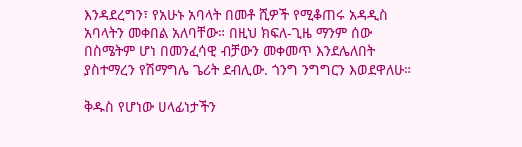እንዳደረግን፣ የአሁኑ አባላት በመቶ ሺዎች የሚቆጠሩ አዳዲስ አባላትን መቀበል አለባቸው። በዚህ ክፍለ-ጊዜ ማንም ሰው በስሜትም ሆነ በመንፈሳዊ ብቻውን መቀመጥ እንደሌለበት ያስተማረን የሽማግሌ ጌሪት ደብሊው. ጎንግ ንግግርን እወደዋለሁ።

ቅዱስ የሆነው ሀላፊነታችን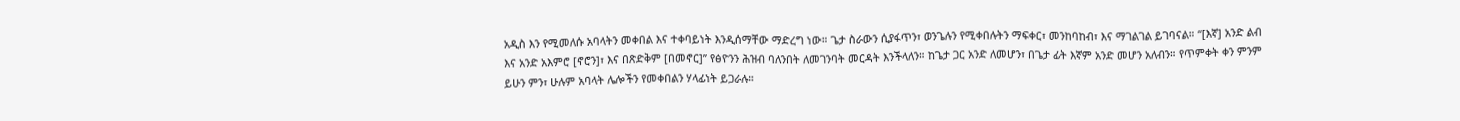አዲስ እን የሚመለሱ አባላትን መቀበል እና ተቀባይነት እንዲሰማቸው ማድረግ ነው። ጌታ ስራውን ሲያፋጥን፣ ወንጌሉን የሚቀበሉትን ማፍቀር፣ መንከባከብ፣ እና ማገልገል ይገባናል። “[እኛ] አንድ ልብ እና አንድ አእምሮ [ኖሮን]፣ እና በጽድቅም [በመኖር]” የፅዮንን ሕዝብ ባለንበት ለመገንባት መርዳት እንችላለን። ከጌታ ጋር አንድ ለመሆን፣ በጌታ ፊት እኛም አንድ መሆን አለብን። የጥምቀት ቀን ምንም ይሁን ምን፣ ሁሉም አባላት ሌሎችን የመቀበልን ሃላፊነት ይጋራሉ።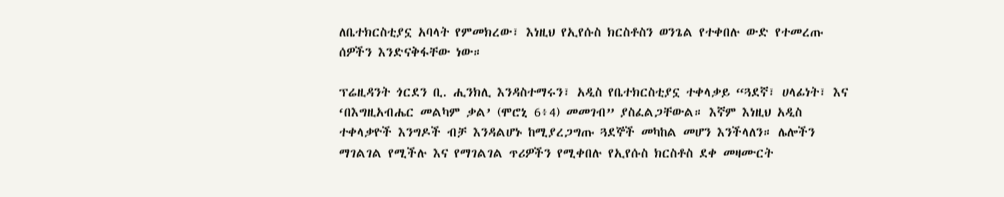ለቤተክርስቲያኗ አባላት የምመክረው፣ እነዚህ የኢየሱስ ክርስቶስን ወንጌል የተቀበሉ ውድ የተመረጡ ሰዎችን እንድናቅፋቸው ነው።

ፕሬዚዳንት ጎርደን ቢ. ሒንክሊ እንዳስተማሩን፣ አዲስ የቤተክርስቲያኗ ተቀላቃይ “ጓደኛ፣ ሀላፊነት፣ እና ‘በእግዚአብሔር መልካም ቃል’ (ሞሮኒ 6፥4) መመገብ” ያስፈልጋቸውል። እኛም እነዚህ አዲስ ተቀላቃዮች እንግዶች ብቻ እንዳልሆኑ ከሚያረጋግጡ ጓደኞች መካከል መሆን እንችላለን። ሌሎችን ማገልገል የሚችሉ እና የማገልገል ጥሪዎችን የሚቀበሉ የኢየሱስ ክርስቶስ ደቀ መዛሙርት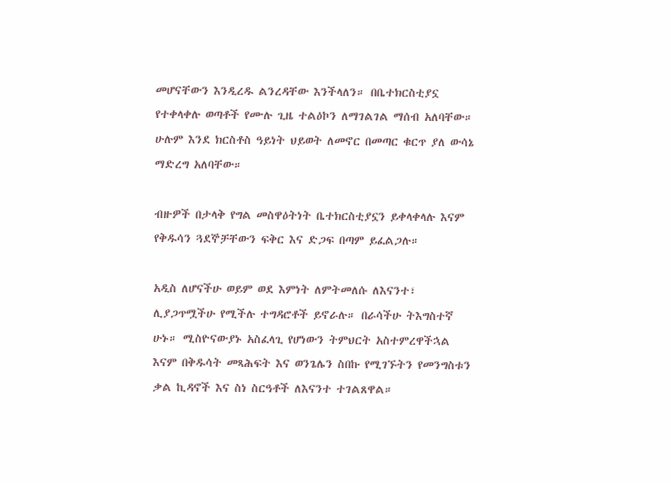መሆናቸውን እንዲረዱ ልንረዳቸው እንችላለን። በቤተክርስቲያኗ የተቀላቀሉ ወጣቶች የሙሉ ጊዜ ተልዕኮን ለማገልገል ማሰብ አለባቸው። ሁሉም እንደ ክርስቶስ ዓይነት ህይወት ለመኖር በመጣር ቁርጥ ያለ ውሳኔ ማድረግ አለባቸው።

ብዙዎች በታላቅ የግል መስዋዕትነት ቤተክርስቲያኗን ይቀላቀላሉ እናም የቅዱሳን ጓደኞቻቸውን ፍቅር እና ድጋፍ በጣም ይፈልጋሉ።

አዲስ ለሆናችሁ ወይም ወደ እምነት ለምትመለሱ ለእናንተ፣ ሊያጋጥሟችሁ የሚችሉ ተግዳሮቶች ይኖራሉ። በራሳችሁ ትእግስተኛ ሁኑ። ሚስዮናውያኑ አስፈላጊ የሆነውን ትምህርት አስተምረዋችኋል እናም በቅዱሳት መጻሕፍት እና ወንጌሌን ስበኩ የሚገኙትን የመንግስቱን ቃል ኪዳኖች እና ስነ ስርዓቶች ለእናንተ ተገልጸዋል።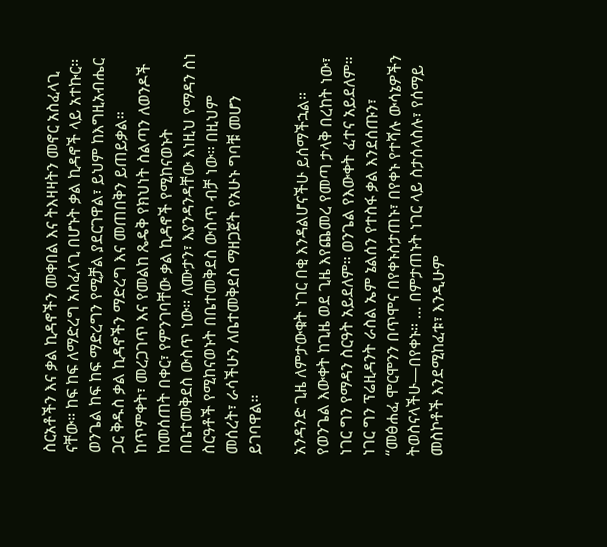ስርአቶችን እና ቃል ኪዳኖችን መቀበል እና ትእዛዛትን መኖር አስፈላጊ ናቸው። ከፍ ከፍ ለማድረግ አስፈላጊ በሆኑት ቃል ኪዳኖች ላይ አተኩር። ወንጌል ከፍ ከፍ ማድረግን የሚቻል ያደርገዋል፣ ይህም ከእግዚአብሔር ጋር ቅዱስ ቃል ኪዳኖችን ማድረግ እና መጠበቅን ይጠይቃል። ከጥምቀት፣ መረጋገጥ እና የመልከ ጼዴቅ የክህነት ስልጣን ለወንዶች ከመሰጠት በቀር፣ የምንገባቸው ቃል ኪዳኖች የሚከናወኑት በቤተመቅደስ ውስጥ ነው። ለሙታን፣ እያንዳንዳቸው እነዚህ የማዳን ስነ ስርዓቶች የሚከናወኑት በቤተመቅደስ ውስጥ ብቻ ነው። በዚህም መሰረት፣ ራሳችሁን ለቤተመቅደስ ማዘጋጀት የአሁኑ ግባቹ መሆን ይገባዋል።

አንዳንድ ጊዜ ለምታውቁት ነገር በቂ እንዳልሆናችሁ ይሰማችኋል። የወንጌል እውቀት ከጊዜ ወደ ጊዜ እየጨመረ የመጣ ታላቅ በረከት ነው፣ ነገር ግን የማዳን ስርዓት አይደለም። ወንጌል የእውቀት ፈተና አይደለም። ነገር ግን ፕሬዚዳንት ራስል ኤም ኔልሰን የተስፋ ቃል እንደሰጡን፣ “መፅሐፈ ሞርሞንን በጥሞና በየቀኑስታጠኑ፣ በየቀኑ የተሻሉ ውሳኔዎችን ትወስናላችሁ—በየቀኑ። … በምታጠኑት ነገር ላይ ስታሰላስሉ፣ የሰማይ መስኮቶች እንደሚከፈቱ፣ እንዲሁም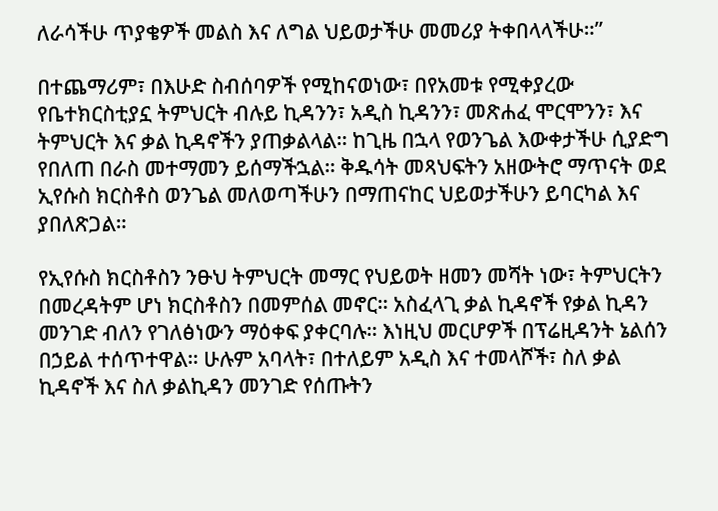ለራሳችሁ ጥያቄዎች መልስ እና ለግል ህይወታችሁ መመሪያ ትቀበላላችሁ።”

በተጨማሪም፣ በእሁድ ስብሰባዎች የሚከናወነው፣ በየአመቱ የሚቀያረው የቤተክርስቲያኗ ትምህርት ብሉይ ኪዳንን፣ አዲስ ኪዳንን፣ መጽሐፈ ሞርሞንን፣ እና ትምህርት እና ቃል ኪዳኖችን ያጠቃልላል። ከጊዜ በኋላ የወንጌል እውቀታችሁ ሲያድግ የበለጠ በራስ መተማመን ይሰማችኋል። ቅዱሳት መጻህፍትን አዘውትሮ ማጥናት ወደ ኢየሱስ ክርስቶስ ወንጌል መለወጣችሁን በማጠናከር ህይወታችሁን ይባርካል እና ያበለጽጋል።

የኢየሱስ ክርስቶስን ንፁህ ትምህርት መማር የህይወት ዘመን መሻት ነው፣ ትምህርትን በመረዳትም ሆነ ክርስቶስን በመምሰል መኖር። አስፈላጊ ቃል ኪዳኖች የቃል ኪዳን መንገድ ብለን የገለፅነውን ማዕቀፍ ያቀርባሉ። እነዚህ መርሆዎች በፕሬዚዳንት ኔልሰን በኃይል ተሰጥተዋል። ሁሉም አባላት፣ በተለይም አዲስ እና ተመላሾች፣ ስለ ቃል ኪዳኖች እና ስለ ቃልኪዳን መንገድ የሰጡትን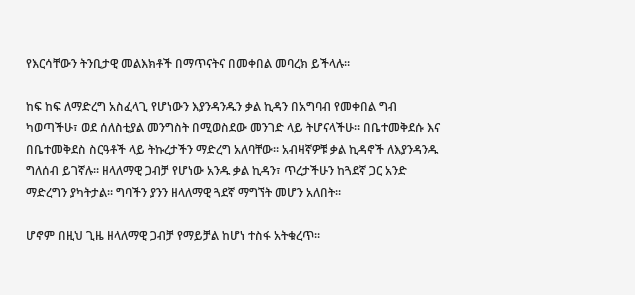የእርሳቸውን ትንቢታዊ መልእክቶች በማጥናትና በመቀበል መባረክ ይችላሉ።

ከፍ ከፍ ለማድረግ አስፈላጊ የሆነውን እያንዳንዱን ቃል ኪዳን በአግባብ የመቀበል ግብ ካወጣችሁ፣ ወደ ሰለስቲያል መንግስት በሚወስደው መንገድ ላይ ትሆናላችሁ። በቤተመቅደሱ እና በቤተመቅደስ ስርዓቶች ላይ ትኩረታችን ማድረግ አለባቸው። አብዛኛዎቹ ቃል ኪዳኖች ለእያንዳንዱ ግለሰብ ይገኛሉ። ዘላለማዊ ጋብቻ የሆነው አንዱ ቃል ኪዳን፣ ጥረታችሁን ከጓደኛ ጋር አንድ ማድረግን ያካትታል። ግባችን ያንን ዘላለማዊ ጓደኛ ማግኘት መሆን አለበት።

ሆኖም በዚህ ጊዜ ዘላለማዊ ጋብቻ የማይቻል ከሆነ ተስፋ አትቁረጥ።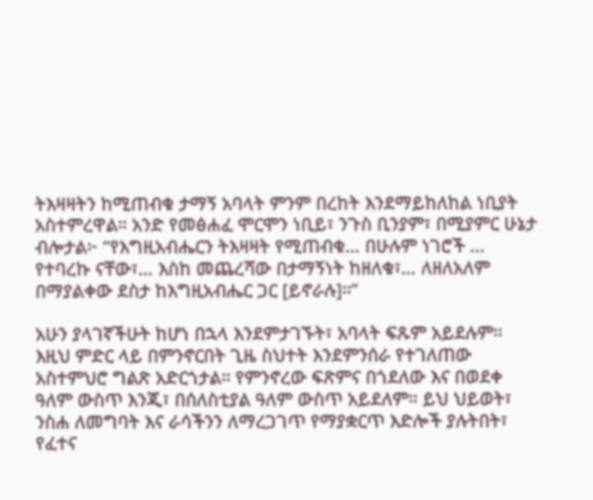ትእዛዛትን ከሚጠብቁ ታማኝ አባላት ምንም በረከት እንደማይከለከል ነቢያት አስተምረዋል። አንድ የመፅሐፈ ሞርሞን ነቢይ፣ ንጉስ ቢንያም፣ በሚያምር ሁኔታ ብሎታል፦ “የእግዚአብሔርን ትእዛዛት የሚጠብቁ… በሁሉም ነገሮች … የተባረኩ ናቸው፣… እስከ መጨረሻው በታማኝነት ከዘለቁ፣… ለዘለአለም በማያልቀው ደስታ ከእግዚአብሔር ጋር [ይኖራሉ]።”

አሁን ያላገኛችሁት ከሆነ በኋላ እንደምታገኙት፣ አባላት ፍጹም አይደሉም። እዚህ ምድር ላይ በምንኖርበት ጊዜ ስህተት እንደምንሰራ የተገለጠው አስተምህሮ ግልጽ አድርጎታል። የምንኖረው ፍጽምና በጎደለው እና በወደቀ ዓለም ውስጥ እንጂ፣ በሰለስቲያል ዓለም ውስጥ አይደለም። ይህ ህይወት፣ ንስሐ ለመግባት እና ራሳችንን ለማረጋገጥ የማያቋርጥ እድሎች ያሉትበት፣ የፈተና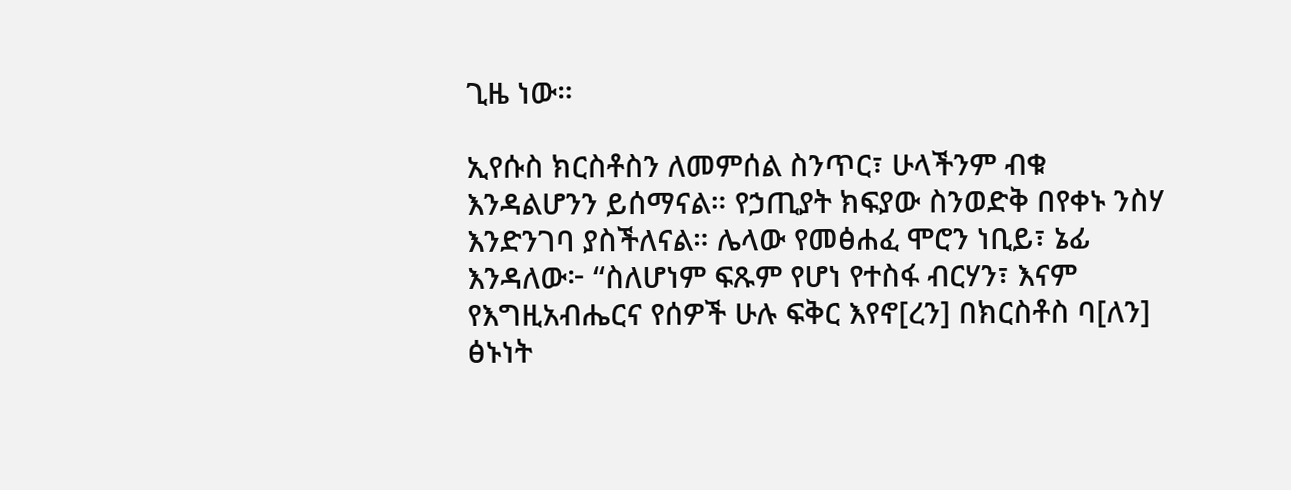ጊዜ ነው።

ኢየሱስ ክርስቶስን ለመምሰል ስንጥር፣ ሁላችንም ብቁ እንዳልሆንን ይሰማናል። የኃጢያት ክፍያው ስንወድቅ በየቀኑ ንስሃ እንድንገባ ያስችለናል። ሌላው የመፅሐፈ ሞሮን ነቢይ፣ ኔፊ እንዳለው፦ “ስለሆነም ፍጹም የሆነ የተስፋ ብርሃን፣ እናም የእግዚአብሔርና የሰዎች ሁሉ ፍቅር እየኖ[ረን] በክርስቶስ ባ[ለን] ፅኑነት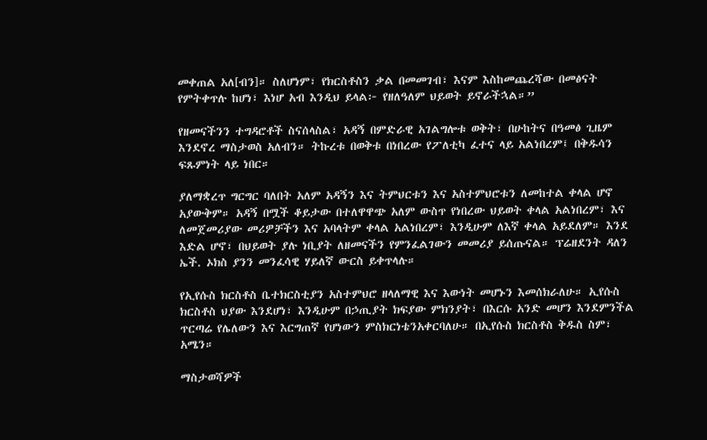መቀጠል አለ[ብን]። ስለሆነም፣ የክርስቶስን ቃል በመመገብ፣ እናም እስከመጨረሻው በመፅናት የምትቀጥሉ ከሆነ፣ እነሆ አብ እንዲህ ይላል፦ የዘለዓለም ህይወት ይኖራችኋል።”

የዘመናችንን ተግዳሮቶች ስናሰላስል፣ አዳኝ በምድራዊ አገልግሎቱ ወቅት፣ በሁከትና በዓመፅ ጊዜም እንደኖረ ማስታወስ አለብን። ትኩረቱ በወቅቱ በነበረው የፖለቲካ ፈተና ላይ አልነበረም፤ በቅዱሳን ፍጹምነት ላይ ነበር።

ያለማቋረጥ ግርግር ባለበት አለም አዳኝን እና ትምህርቱን እና አስተምህሮቱን ለመከተል ቀላል ሆኖ አያውቅም። አዳኝ በሟች ቆይታው በተለዋዋጭ አለም ውስጥ የነበረው ህይወት ቀላል አልነበረም፣ እና ለመጀመሪያው መሪዎቻችን እና አባላትም ቀላል አልነበረም፣ እንዲሁም ለእኛ ቀላል አይደለም። እንደ እድል ሆኖ፣ በህይወት ያሉ ነቢያት ለዘመናችን የምንፈልገውን መመሪያ ይሰጡናል። ፕሬዘደንት ዳለን ኤች. ኦክስ ያንን መንፈሳዊ ሃይለኛ ውርስ ይቀጥላሉ።

የኢየሱስ ክርስቶስ ቤተክርስቲያን አስተምህሮ ዘላለማዊ እና እውነት መሆኑን እመሰክራለሁ። ኢየሱስ ክርስቶስ ህያው እንደሆነ፣ እንዲሁም በኃጢያት ክፍያው ምክንያት፣ በእርሱ አንድ መሆን እንደምንችል ጥርጣሬ የሌለውን እና እርግጠኛ የሆነውን ምስክርነቴንአቀርባለሁ። በኢየሱስ ክርስቶስ ቅዱስ ስም፣ አሜን።

ማስታወሻዎች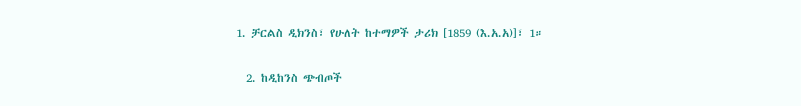1. ቻርልስ ዲክንስ፣ የሁለት ከተማዎች ታሪክ [1859 (እ.አ.አ)]፣ 1።

  2. ከዲከንስ ጭብጦች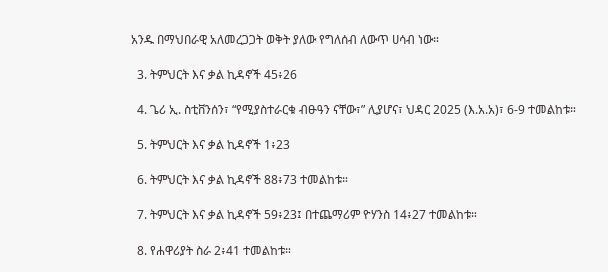አንዱ በማህበራዊ አለመረጋጋት ወቅት ያለው የግለሰብ ለውጥ ሀሳብ ነው።

  3. ትምህርት እና ቃል ኪዳኖች 45፥26

  4. ጌሪ ኢ. ስቲቨንሰን፣ “የሚያስተራርቁ ብፁዓን ናቸው፣” ሊያሆና፣ ህዳር 2025 (እ.አ.አ)፣ 6-9 ተመልከቱ።

  5. ትምህርት እና ቃል ኪዳኖች 1፥23

  6. ትምህርት እና ቃል ኪዳኖች 88፥73 ተመልከቱ።

  7. ትምህርት እና ቃል ኪዳኖች 59፥23፤ በተጨማሪም ዮሃንስ 14፥27 ተመልከቱ።

  8. የሐዋሪያት ስራ 2፥41 ተመልከቱ።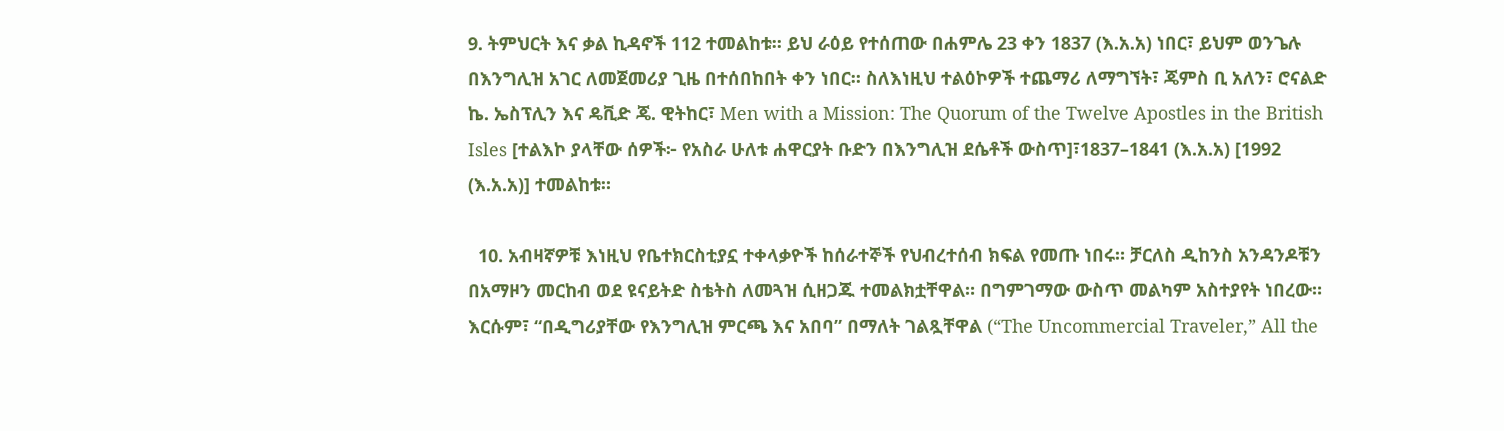9. ትምህርት እና ቃል ኪዳኖች 112 ተመልከቱ። ይህ ራዕይ የተሰጠው በሐምሌ 23 ቀን 1837 (እ.አ.አ) ነበር፣ ይህም ወንጌሉ በእንግሊዝ አገር ለመጀመሪያ ጊዜ በተሰበከበት ቀን ነበር። ስለእነዚህ ተልዕኮዎች ተጨማሪ ለማግኘት፣ ጄምስ ቢ አለን፣ ሮናልድ ኬ. ኤስፕሊን እና ዴቪድ ጄ. ዊትከር፣ Men with a Mission: The Quorum of the Twelve Apostles in the British Isles [ተልእኮ ያላቸው ሰዎች፦ የአስራ ሁለቱ ሐዋርያት ቡድን በእንግሊዝ ደሴቶች ውስጥ]፣1837–1841 (እ.አ.አ) [1992 (እ.አ.አ)] ተመልከቱ።

  10. አብዛኛዎቹ እነዚህ የቤተክርስቲያኗ ተቀላቃዮች ከሰራተኞች የህብረተሰብ ክፍል የመጡ ነበሩ። ቻርለስ ዲከንስ አንዳንዶቹን በአማዞን መርከብ ወደ ዩናይትድ ስቴትስ ለመጓዝ ሲዘጋጁ ተመልክቷቸዋል። በግምገማው ውስጥ መልካም አስተያየት ነበረው። እርሱም፣ “በዲግሪያቸው የእንግሊዝ ምርጫ እና አበባ” በማለት ገልጿቸዋል (“The Uncommercial Traveler,” All the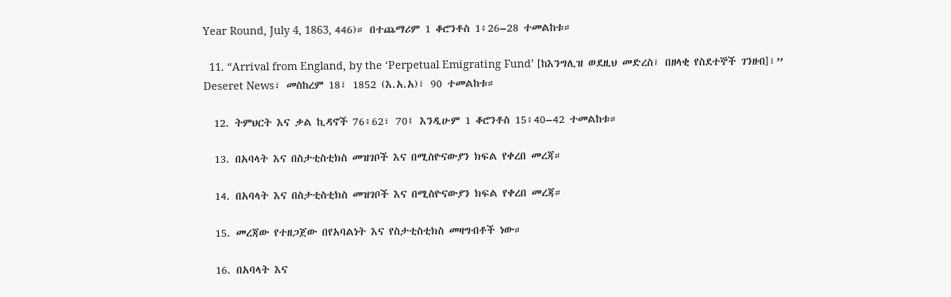Year Round, July 4, 1863, 446)። በተጨማሪም 1 ቆሮንቶስ 1፥26–28 ተመልከቱ።

  11. “Arrival from England, by the ‘Perpetual Emigrating Fund’ [ከእንግሊዝ ወደዚህ መድረስ፣ በዘላቂ የስደተኞች ገንዘብ]፣” Deseret News፣ መስከረም 18፣ 1852 (እ.አ.አ)፣ 90 ተመልከቱ።

  12. ትምህርት እና ቃል ኪዳኖች 76፥62፣ 70፤ እንዲሁም 1 ቆሮንቶስ 15፥40–42 ተመልከቱ።

  13. በአባላት እና በስታቲስቲክስ መዝገቦች እና በሚስዮናውያን ክፍል የቀረበ መረጃ።

  14. በአባላት እና በስታቲስቲክስ መዝገቦች እና በሚስዮናውያን ክፍል የቀረበ መረጃ።

  15. መረጃው የተዘጋጀው በየአባልነት እና የስታቲስቲክስ መዛግብቶች ነው።

  16. በአባላት እና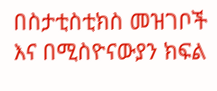በስታቲስቲክስ መዝገቦች እና በሚስዮናውያን ክፍል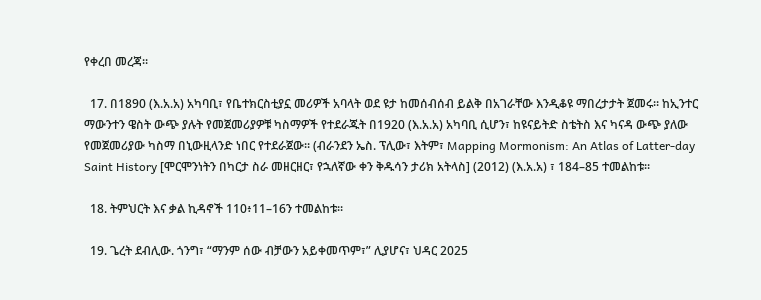የቀረበ መረጃ።

  17. በ1890 (እ.አ.አ) አካባቢ፣ የቤተክርስቲያኗ መሪዎች አባላት ወደ ዩታ ከመሰብሰብ ይልቅ በአገራቸው እንዲቆዩ ማበረታታት ጀመሩ። ከኢንተር ማውንተን ዌስት ውጭ ያሉት የመጀመሪያዎቹ ካስማዎች የተደራጁት በ1920 (እ.አ.አ) አካባቢ ሲሆን፣ ከዩናይትድ ስቴትስ እና ካናዳ ውጭ ያለው የመጀመሪያው ካስማ በኒውዚላንድ ነበር የተደራጀው። (ብራንደን ኤስ. ፕሊው፣ እትም፣ Mapping Mormonism: An Atlas of Latter-day Saint History [ሞርሞንነትን በካርታ ስራ መዘርዘር፣ የኋለኛው ቀን ቅዱሳን ታሪክ አትላስ] (2012) (እ.አ.አ) ፣ 184–85 ተመልከቱ።

  18. ትምህርት እና ቃል ኪዳኖች 110፥11–16ን ተመልከቱ።

  19. ጌረት ደብሊው. ጎንግ፣ “ማንም ሰው ብቻውን አይቀመጥም፣” ሊያሆና፣ ህዳር 2025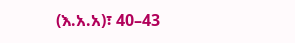(እ.አ.አ)፣ 40–43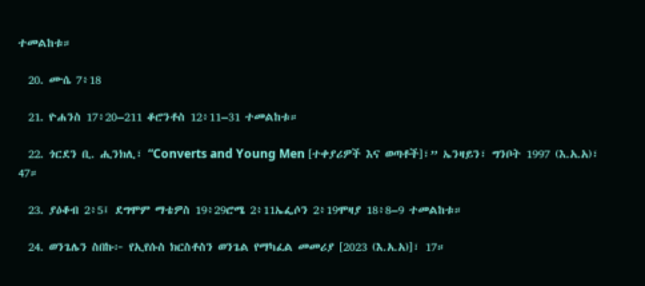ተመልከቱ።

  20. ሙሴ 7፥18

  21. ዮሐንስ 17፥20–211 ቆሮንቶስ 12፥11–31 ተመልከቱ።

  22. ጎርደን ቢ. ሒንክሊ፣ “Converts and Young Men [ተቀያሪዎች እና ወጣቶች]፣” ኤንዛይን፣ ግንቦት 1997 (እ.አ.አ)፣ 47።

  23. ያዕቆብ 2፥5፤ ደግሞም ማቴዎስ 19፥29ሮሜ 2፥11ኤፌሶን 2፥19ሞዛያ 18፥8–9 ተመልከቱ።

  24. ወንጌሌን ስበኩ፦ የኢየሱስ ክርስቶስን ወንጌል የማካፈል መመሪያ [2023 (እ.አ.አ)]፣ 17።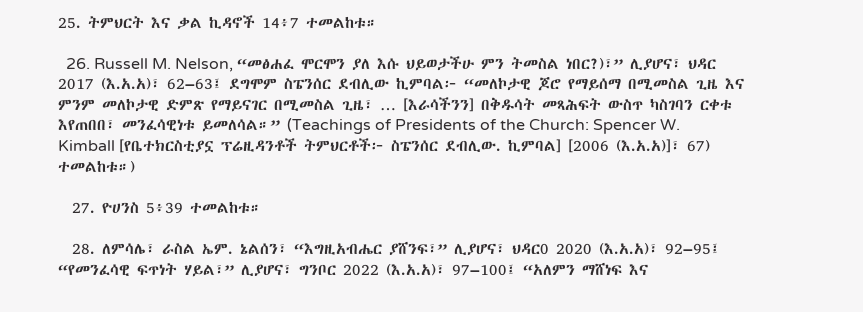25. ትምህርት እና ቃል ኪዳኖች 14፥7 ተመልከቱ።

  26. Russell M. Nelson, “መፅሐፈ ሞርሞን ያለ እሱ ህይወታችሁ ምን ትመስል ነበር?)፣” ሊያሆና፣ ህዳር 2017 (እ.አ.አ)፣ 62–63፤ ደግሞም ስፔንሰር ደብሊው ኪምባል፦ “መለኮታዊ ጆሮ የማይሰማ በሚመስል ጊዜ እና ምንም መለኮታዊ ድምጽ የማይናገር በሚመስል ጊዜ፣ … [እራሳችንን] በቅዱሳት መጻሕፍት ውስጥ ካስገባን ርቀቱ እየጠበበ፣ መንፈሳዊነቱ ይመለሳል።” (Teachings of Presidents of the Church: Spencer W. Kimball [የቤተክርስቲያኗ ፕሬዚዳንቶች ትምህርቶች፦ ስፔንሰር ደብሊው. ኪምባል] [2006 (እ.አ.አ)]፣ 67) ተመልከቱ።)

  27. ዮሀንስ 5፥39 ተመልከቱ።

  28. ለምሳሌ፣ ራስል ኤም. ኔልሰን፣ “እግዚአብሔር ያሸንፍ፣” ሊያሆና፣ ህዳር0 2020 (እ.አ.አ)፣ 92–95፤ “የመንፈሳዊ ፍጥነት ሃይል፣” ሊያሆና፣ ግንቦር 2022 (እ.አ.አ)፣ 97–100፤ “አለምን ማሸነፍ እና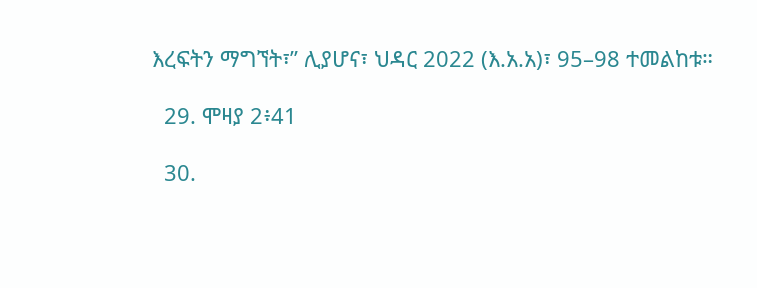እረፍትን ማግኘት፣” ሊያሆና፣ ህዳር 2022 (እ.አ.አ)፣ 95–98 ተመልከቱ።

  29. ሞዛያ 2፥41

  30.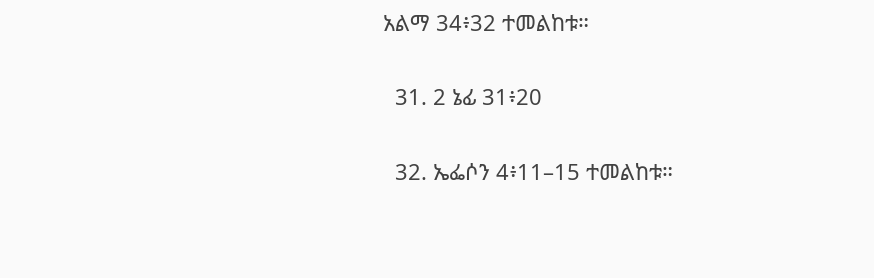አልማ 34፥32 ተመልከቱ።

  31. 2 ኔፊ 31፥20

  32. ኤፌሶን 4፥11–15 ተመልከቱ።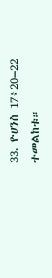33. ዮሀንስ 17፥20–22 ተመልከቱ።